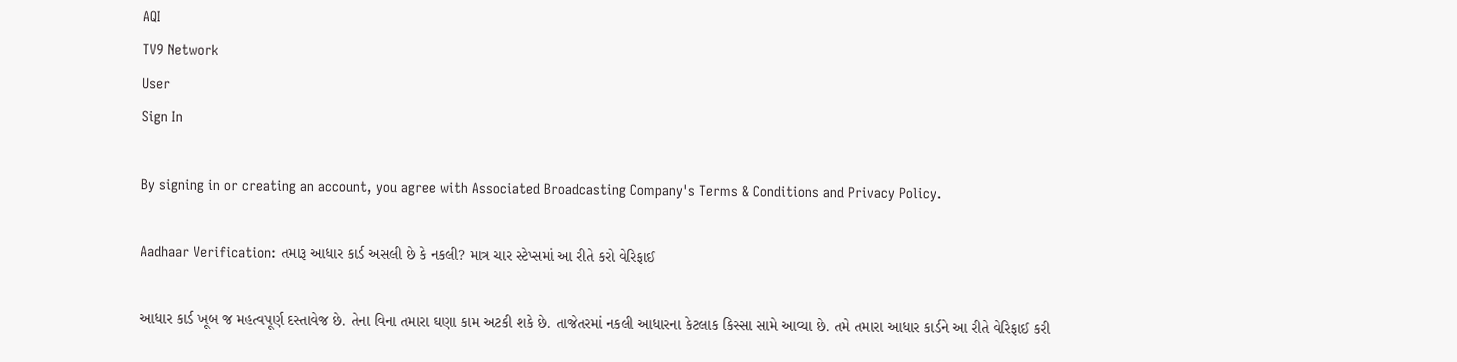AQI
TV9 Network
User
Sign In

By signing in or creating an account, you agree with Associated Broadcasting Company's Terms & Conditions and Privacy Policy.

Aadhaar Verification: તમારૂ આધાર કાર્ડ અસલી છે કે નકલી? માત્ર ચાર સ્ટેપ્સમાં આ રીતે કરો વેરિફાઈ

આધાર કાર્ડ ખૂબ જ મહત્વપૂર્ણ દસ્તાવેજ છે. તેના વિના તમારા ઘણા કામ અટકી શકે છે. તાજેતરમાં નકલી આધારના કેટલાક કિસ્સા સામે આવ્યા છે. તમે તમારા આધાર કાર્ડને આ રીતે વેરિફાઈ કરી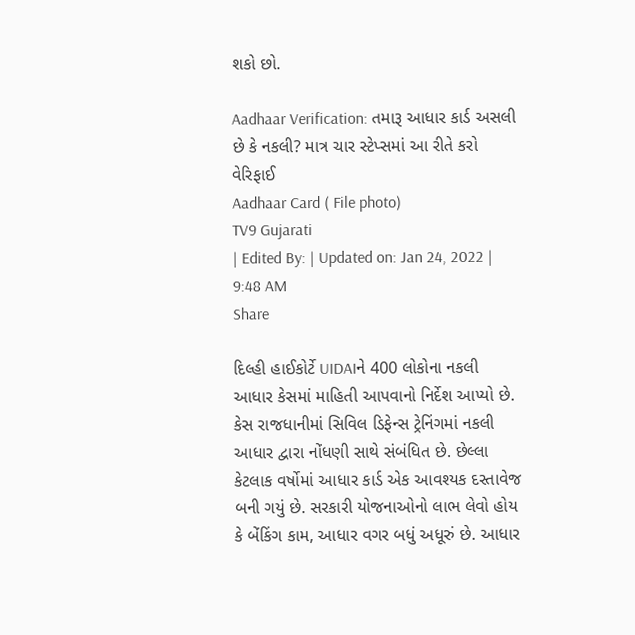શકો છો.

Aadhaar Verification: તમારૂ આધાર કાર્ડ અસલી છે કે નકલી? માત્ર ચાર સ્ટેપ્સમાં આ રીતે કરો વેરિફાઈ
Aadhaar Card ( File photo)
TV9 Gujarati
| Edited By: | Updated on: Jan 24, 2022 | 9:48 AM
Share

દિલ્હી હાઈકોર્ટે UIDAIને 400 લોકોના નકલી આધાર કેસમાં માહિતી આપવાનો નિર્દેશ આપ્યો છે. કેસ રાજધાનીમાં સિવિલ ડિફેન્સ ટ્રેનિંગમાં નકલી આધાર દ્વારા નોંધણી સાથે સંબંધિત છે. છેલ્લા કેટલાક વર્ષોમાં આધાર કાર્ડ એક આવશ્યક દસ્તાવેજ બની ગયું છે. સરકારી યોજનાઓનો લાભ લેવો હોય કે બેંકિંગ કામ, આધાર વગર બધું અધૂરું છે. આધાર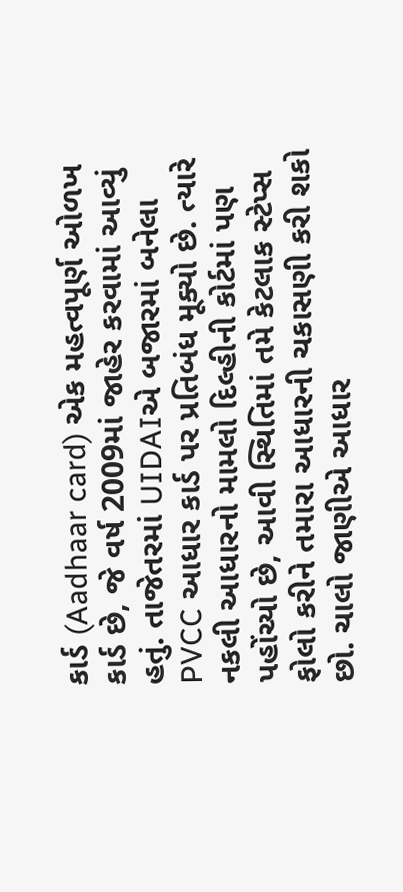કાર્ડ (Aadhaar card) એક મહત્વપૂર્ણ ઓળખ કાર્ડ છે, જે વર્ષ 2009માં જાહેર કરવામાં આવ્યું હતું. તાજેતરમાં UIDAIએ બજારમાં બનેલા PVCC આધાર કાર્ડ પર પ્રતિબંધ મૂક્યો છે. ત્યારે નકલી આધારનો મામલો દિલ્હીની કોર્ટમાં પણ પહોંચ્યો છે, આવી સ્થિતિમાં તમે કેટલાક સ્ટેપ્સ ફોલો કરીને તમારા આધારની ચકાસણી કરી શકો છો. ચાલો જાણીએ આધાર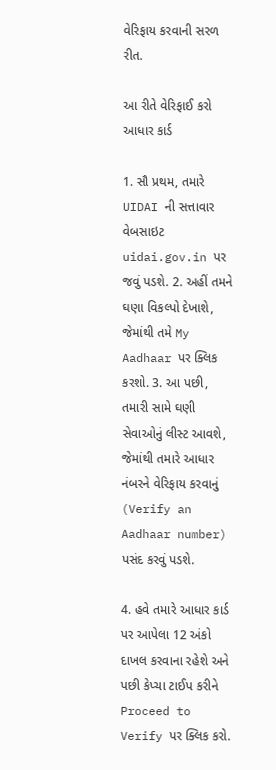વેરિફાય કરવાની સરળ રીત.

આ રીતે વેરિફાઈ કરો આધાર કાર્ડ

1. સૌ પ્રથમ, તમારે UIDAI ની સત્તાવાર વેબસાઇટ uidai.gov.in પર જવું પડશે. 2. અહીં તમને ઘણા વિકલ્પો દેખાશે, જેમાંથી તમે My Aadhaar પર ક્લિક કરશો. 3. આ પછી, તમારી સામે ઘણી સેવાઓનું લીસ્ટ આવશે, જેમાંથી તમારે આધાર નંબરને વેરિફાય કરવાનું (Verify an Aadhaar number) પસંદ કરવું પડશે.

4. હવે તમારે આધાર કાર્ડ પર આપેલા 12 અંકો દાખલ કરવાના રહેશે અને પછી કેપ્ચા ટાઈપ કરીને Proceed to Verify પર ક્લિક કરો.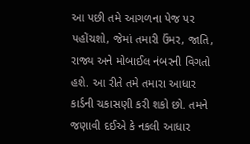આ પછી તમે આગળના પેજ પર પહોંચશો, જેમાં તમારી ઉંમર, જાતિ, રાજ્ય અને મોબાઈલ નંબરની વિગતો હશે. આ રીતે તમે તમારા આધાર કાર્ડની ચકાસણી કરી શકો છો. તમને જણાવી દઈએ કે નકલી આધાર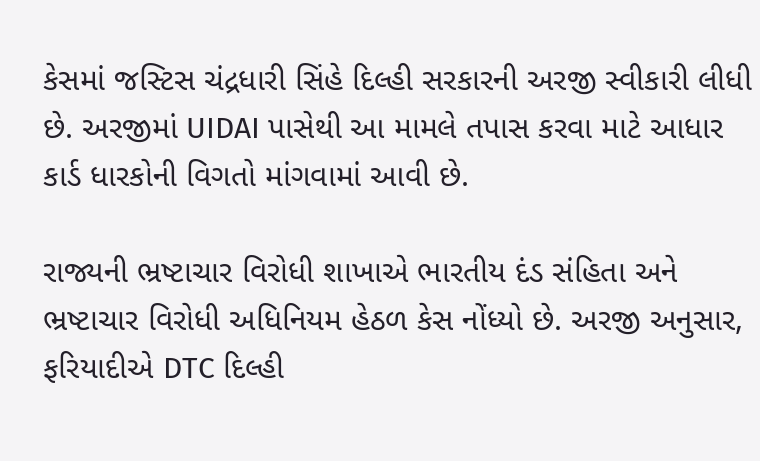કેસમાં જસ્ટિસ ચંદ્રધારી સિંહે દિલ્હી સરકારની અરજી સ્વીકારી લીધી છે. અરજીમાં UIDAI પાસેથી આ મામલે તપાસ કરવા માટે આધાર કાર્ડ ધારકોની વિગતો માંગવામાં આવી છે.

રાજ્યની ભ્રષ્ટાચાર વિરોધી શાખાએ ભારતીય દંડ સંહિતા અને ભ્રષ્ટાચાર વિરોધી અધિનિયમ હેઠળ કેસ નોંધ્યો છે. અરજી અનુસાર, ફરિયાદીએ DTC દિલ્હી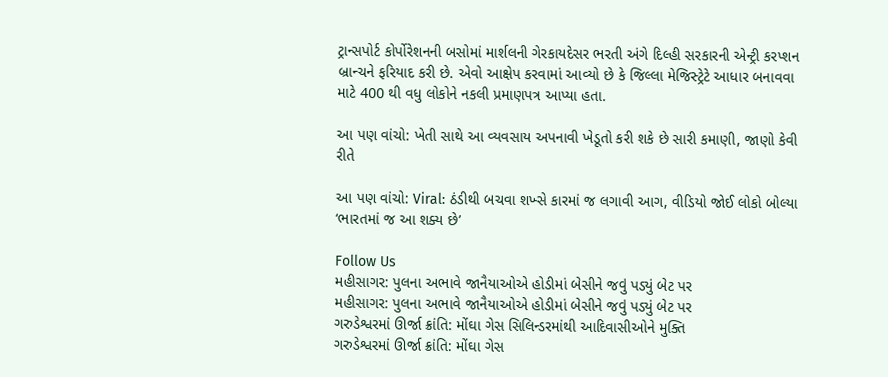ટ્રાન્સપોર્ટ કોર્પોરેશનની બસોમાં માર્શલની ગેરકાયદેસર ભરતી અંગે દિલ્હી સરકારની એન્ટ્રી કરપ્શન બ્રાન્ચને ફરિયાદ કરી છે. એવો આક્ષેપ કરવામાં આવ્યો છે કે જિલ્લા મેજિસ્ટ્રેટે આધાર બનાવવા માટે 400 થી વધુ લોકોને નકલી પ્રમાણપત્ર આપ્યા હતા.

આ પણ વાંચો: ખેતી સાથે આ વ્યવસાય અપનાવી ખેડૂતો કરી શકે છે સારી કમાણી, જાણો કેવી રીતે

આ પણ વાંચો: Viral: ઠંડીથી બચવા શખ્સે કારમાં જ લગાવી આગ, વીડિયો જોઈ લોકો બોલ્યા ‘ભારતમાં જ આ શક્ય છે’

Follow Us
મહીસાગર: પુલના અભાવે જાનૈયાઓએ હોડીમાં બેસીને જવું પડ્યું બેટ પર
મહીસાગર: પુલના અભાવે જાનૈયાઓએ હોડીમાં બેસીને જવું પડ્યું બેટ પર
ગરુડેશ્વરમાં ઊર્જા ક્રાંતિ: મોંઘા ગેસ સિલિન્ડરમાંથી આદિવાસીઓને મુક્તિ
ગરુડેશ્વરમાં ઊર્જા ક્રાંતિ: મોંઘા ગેસ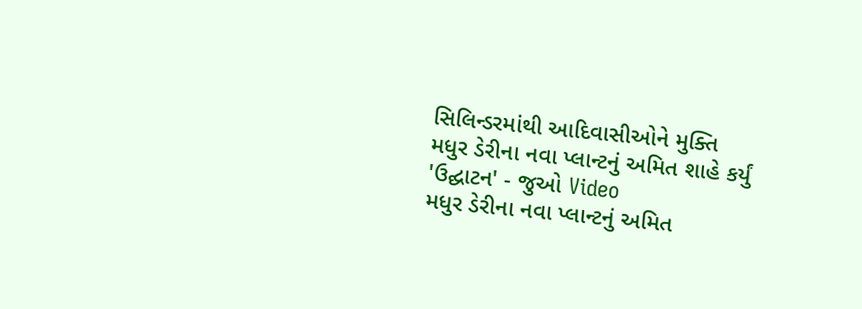સિલિન્ડરમાંથી આદિવાસીઓને મુક્તિ
મધુર ડેરીના નવા પ્લાન્ટનું અમિત શાહે કર્યું 'ઉદ્ઘાટન' - જુઓ Video
મધુર ડેરીના નવા પ્લાન્ટનું અમિત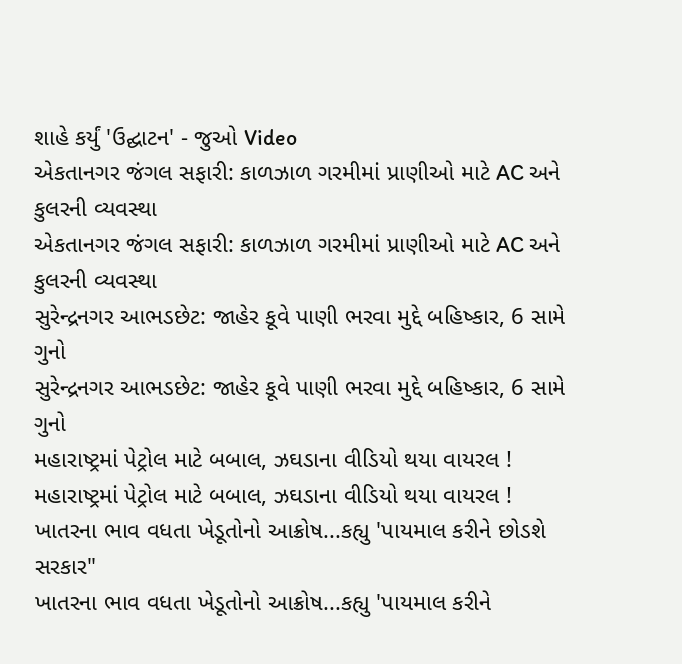શાહે કર્યું 'ઉદ્ઘાટન' - જુઓ Video
એકતાનગર જંગલ સફારી: કાળઝાળ ગરમીમાં પ્રાણીઓ માટે AC અને કુલરની વ્યવસ્થા
એકતાનગર જંગલ સફારી: કાળઝાળ ગરમીમાં પ્રાણીઓ માટે AC અને કુલરની વ્યવસ્થા
સુરેન્દ્રનગર આભડછેટ: જાહેર કૂવે પાણી ભરવા મુદ્દે બહિષ્કાર, 6 સામે ગુનો
સુરેન્દ્રનગર આભડછેટ: જાહેર કૂવે પાણી ભરવા મુદ્દે બહિષ્કાર, 6 સામે ગુનો
મહારાષ્ટ્રમાં પેટ્રોલ માટે બબાલ, ઝઘડાના વીડિયો થયા વાયરલ !
મહારાષ્ટ્રમાં પેટ્રોલ માટે બબાલ, ઝઘડાના વીડિયો થયા વાયરલ !
ખાતરના ભાવ વધતા ખેડૂતોનો આક્રોષ...કહ્યુ 'પાયમાલ કરીને છોડશે સરકાર"
ખાતરના ભાવ વધતા ખેડૂતોનો આક્રોષ...કહ્યુ 'પાયમાલ કરીને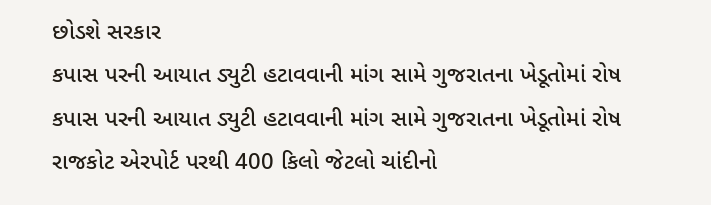છોડશે સરકાર
કપાસ પરની આયાત ડ્યુટી હટાવવાની માંગ સામે ગુજરાતના ખેડૂતોમાં રોષ
કપાસ પરની આયાત ડ્યુટી હટાવવાની માંગ સામે ગુજરાતના ખેડૂતોમાં રોષ
રાજકોટ એરપોર્ટ પરથી 400 કિલો જેટલો ચાંદીનો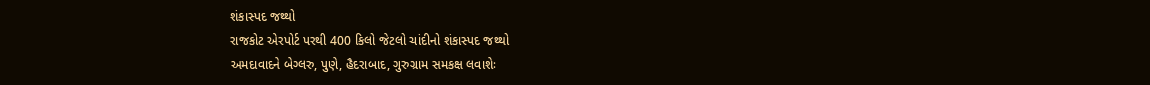શંકાસ્પદ જથ્થો
રાજકોટ એરપોર્ટ પરથી 400 કિલો જેટલો ચાંદીનો શંકાસ્પદ જથ્થો
અમદાવાદને બેગ્લરુ, પુણે, હૈદરાબાદ, ગુરુગ્રામ સમકક્ષ લવાશેઃ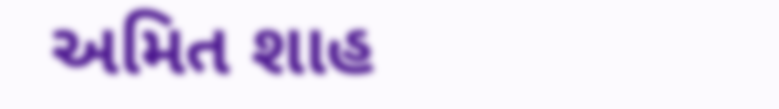અમિત શાહ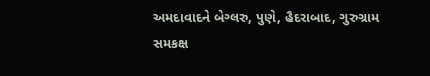અમદાવાદને બેગ્લરુ, પુણે, હૈદરાબાદ, ગુરુગ્રામ સમકક્ષ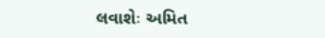લવાશેઃ અમિત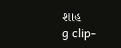શાહ
g clip-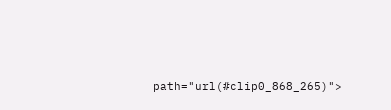path="url(#clip0_868_265)">